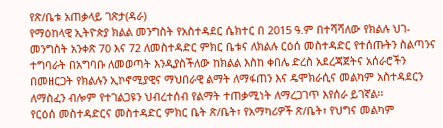የጽ/ቤቱ አጠቃላይ ገጽታ(ዳራ)
የማዕከላዊ ኢትዮጵያ ክልል መንግስት የአስተዳደር ሴክተር በ 2015 ዓ.ም በተሻሻለው የክልሉ ህገ-መንግስት አንቀጽ 70 እና 72 ለመስተዳድር ምክር ቤቱና ለክልሉ ርዕሰ መስተዳድር የተሰጡትን ስልጣንና ተግባራት በአግባቡ ለመወጣት እንዲያስችለው ከክልል እስከ ቀበሌ ድረስ አደረጃጀትና አሰራሮችን በመዘርጋት የክልሉን ኢኮኖሚያዊና ማህበራዊ ልማት ለማፋጠን እና ዴሞክራሲና መልካም አስተዳደርን ለማስፈን ብሎም የተገልጋዩን ህብረተሰብ የልማት ተጠቃሚነት ለማረጋገጥ እየሰራ ይገኛል፡፡
የርዕሰ መስተዳድርና መስተዳድር ምክር ቤት ጽ/ቤት፣ የአማካሪዎች ጽ/ቤት፣ የህግና መልካም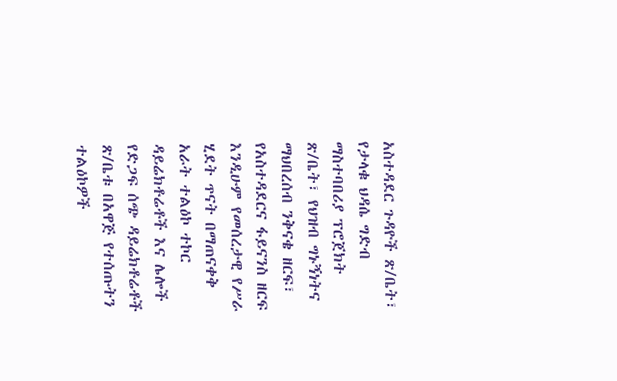አስተዳደር ጉዳዮች ጽ/ቤት፣ የታላቁ ህዳሴ ግድብ ማስተባበሪያ ፕሮጀክት ጽ/ቤት፣ የህዝብ ግኑኝነትና ማህበረሰብ ንቅናቄ ዘርፍ፣ የአስተዳደርና ፋይናንስ ዘርፍ እንዲሁም የመሰረታዊ የሥራ ሂደት ጥናት በማጠናቀቅ አራት ተልዕኮ ተኮር ዳይሬክቶሬቶች እና ሌሎች የድጋፍ ሰጭ ዳይሬክቶሬቶች ጽ/ቤቱ በአዋጅ የተሰጡትን ተልዕኮዎች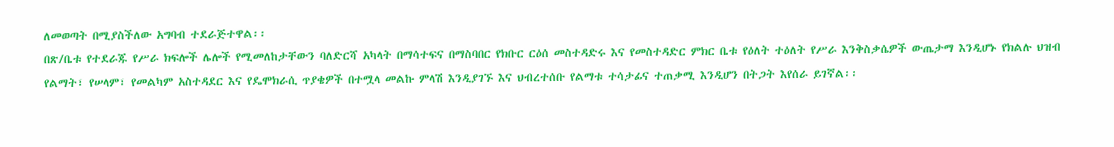ለመወጣት በሚያስችለው አግባብ ተደራጅተዋል፡፡
በጽ/ቤቱ የተደራጁ የሥራ ክፍሎች ሌሎች የሚመለከታቸውን ባለድርሻ አካላት በማሳተፍና በማስባበር የክቡር ርዕሰ መስተዳድሩ እና የመስተዳድር ምክር ቤቱ የዕለት ተዕለት የሥራ እንቅስቃሴዎች ውጤታማ እንዲሆኑ የክልሉ ህዝብ የልማት፣ የሠላም፣ የመልካም አስተዳደር እና የዴሞክራሲ ጥያቄዎች በተሟላ መልኩ ምላሽ እንዲያገኙ እና ህብረተሰቡ የልማቱ ተሳታፊና ተጠቃሚ እንዲሆን በትጋት እየሰራ ይገኛል፡፡